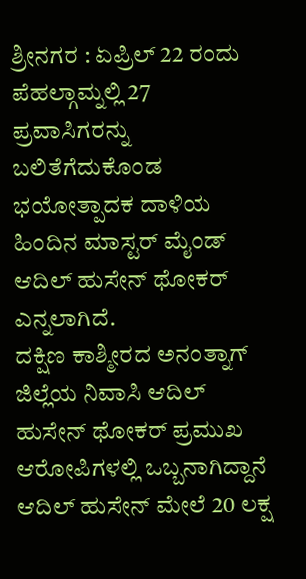ಶ್ರೀನಗರ : ಏಪ್ರಿಲ್ 22 ರಂದು ಪೆಹಲ್ಗಾಮ್ನಲ್ಲಿ 27 ಪ್ರವಾಸಿಗರನ್ನು ಬಲಿತೆಗೆದುಕೊಂಡ ಭಯೋತ್ಪಾದಕ ದಾಳಿಯ ಹಿಂದಿನ ಮಾಸ್ಟರ್ ಮೈಂಡ್ ಆದಿಲ್ ಹುಸೇನ್ ಥೋಕರ್ ಎನ್ನಲಾಗಿದೆ.
ದಕ್ಷಿಣ ಕಾಶ್ಮೀರದ ಅನಂತ್ನಾಗ್ ಜಿಲ್ಲೆಯ ನಿವಾಸಿ ಆದಿಲ್ ಹುಸೇನ್ ಥೋಕರ್ ಪ್ರಮುಖ ಆರೋಪಿಗಳಲ್ಲಿ ಒಬ್ಬನಾಗಿದ್ದಾನೆ ಆದಿಲ್ ಹುಸೇನ್ ಮೇಲೆ 20 ಲಕ್ಷ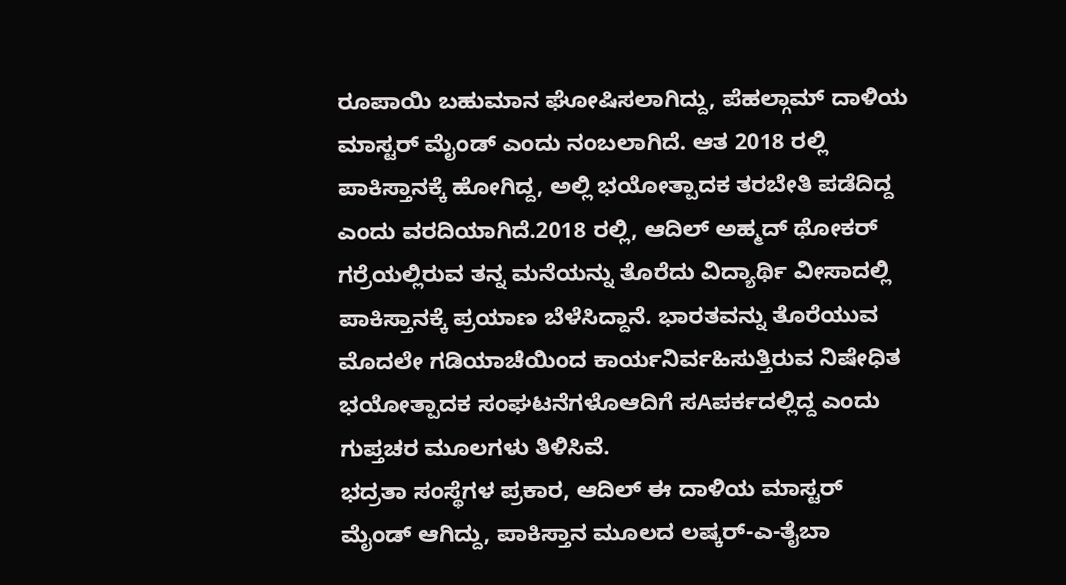ರೂಪಾಯಿ ಬಹುಮಾನ ಘೋಷಿಸಲಾಗಿದ್ದು, ಪೆಹಲ್ಗಾಮ್ ದಾಳಿಯ ಮಾಸ್ಟರ್ ಮೈಂಡ್ ಎಂದು ನಂಬಲಾಗಿದೆ. ಆತ 2018 ರಲ್ಲಿ ಪಾಕಿಸ್ತಾನಕ್ಕೆ ಹೋಗಿದ್ದ, ಅಲ್ಲಿ ಭಯೋತ್ಪಾದಕ ತರಬೇತಿ ಪಡೆದಿದ್ದ ಎಂದು ವರದಿಯಾಗಿದೆ.2018 ರಲ್ಲಿ, ಆದಿಲ್ ಅಹ್ಮದ್ ಥೋಕರ್ ಗರ್ರೆಯಲ್ಲಿರುವ ತನ್ನ ಮನೆಯನ್ನು ತೊರೆದು ವಿದ್ಯಾರ್ಥಿ ವೀಸಾದಲ್ಲಿ ಪಾಕಿಸ್ತಾನಕ್ಕೆ ಪ್ರಯಾಣ ಬೆಳೆಸಿದ್ದಾನೆ. ಭಾರತವನ್ನು ತೊರೆಯುವ ಮೊದಲೇ ಗಡಿಯಾಚೆಯಿಂದ ಕಾರ್ಯನಿರ್ವಹಿಸುತ್ತಿರುವ ನಿಷೇಧಿತ ಭಯೋತ್ಪಾದಕ ಸಂಘಟನೆಗಳೊಆದಿಗೆ ಸAಪರ್ಕದಲ್ಲಿದ್ದ ಎಂದು ಗುಪ್ತಚರ ಮೂಲಗಳು ತಿಳಿಸಿವೆ.
ಭದ್ರತಾ ಸಂಸ್ಥೆಗಳ ಪ್ರಕಾರ, ಆದಿಲ್ ಈ ದಾಳಿಯ ಮಾಸ್ಟರ್ ಮೈಂಡ್ ಆಗಿದ್ದು, ಪಾಕಿಸ್ತಾನ ಮೂಲದ ಲಷ್ಕರ್-ಎ-ತೈಬಾ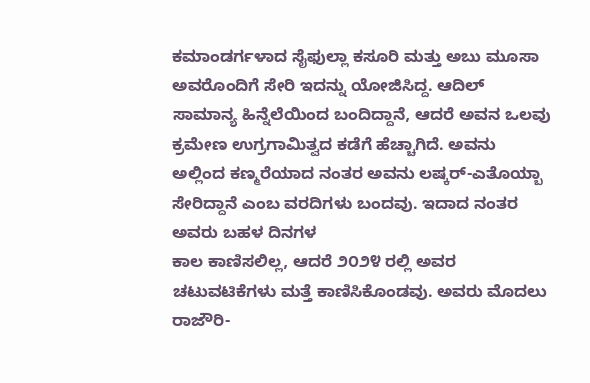ಕಮಾಂಡರ್ಗಳಾದ ಸೈಫುಲ್ಲಾ ಕಸೂರಿ ಮತ್ತು ಅಬು ಮೂಸಾ ಅವರೊಂದಿಗೆ ಸೇರಿ ಇದನ್ನು ಯೋಜಿಸಿದ್ದ. ಆದಿಲ್ ಸಾಮಾನ್ಯ ಹಿನ್ನೆಲೆಯಿಂದ ಬಂದಿದ್ದಾನೆ, ಆದರೆ ಅವನ ಒಲವು ಕ್ರಮೇಣ ಉಗ್ರಗಾಮಿತ್ವದ ಕಡೆಗೆ ಹೆಚ್ಚಾಗಿದೆ. ಅವನು ಅಲ್ಲಿಂದ ಕಣ್ಮರೆಯಾದ ನಂತರ ಅವನು ಲಷ್ಕರ್-ಎತೊಯ್ಬಾ ಸೇರಿದ್ದಾನೆ ಎಂಬ ವರದಿಗಳು ಬಂದವು. ಇದಾದ ನಂತರ ಅವರು ಬಹಳ ದಿನಗಳ
ಕಾಲ ಕಾಣಿಸಲಿಲ್ಲ, ಆದರೆ ೨೦೨೪ ರಲ್ಲಿ ಅವರ ಚಟುವಟಿಕೆಗಳು ಮತ್ತೆ ಕಾಣಿಸಿಕೊಂಡವು. ಅವರು ಮೊದಲು ರಾಜೌರಿ-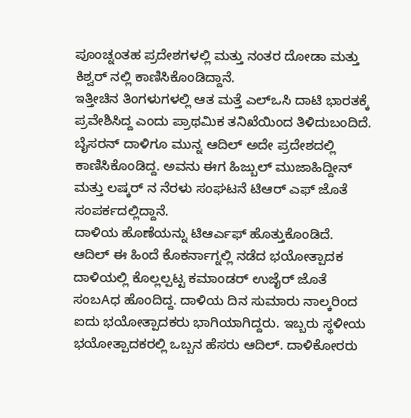ಪೂಂಚ್ನಂತಹ ಪ್ರದೇಶಗಳಲ್ಲಿ ಮತ್ತು ನಂತರ ದೋಡಾ ಮತ್ತು ಕಿಶ್ವರ್ ನಲ್ಲಿ ಕಾಣಿಸಿಕೊಂಡಿದ್ದಾನೆ.
ಇತ್ತೀಚಿನ ತಿಂಗಳುಗಳಲ್ಲಿ ಆತ ಮತ್ತೆ ಎಲ್ಒಸಿ ದಾಟಿ ಭಾರತಕ್ಕೆ ಪ್ರವೇಶಿಸಿದ್ದ ಎಂದು ಪ್ರಾಥಮಿಕ ತನಿಖೆಯಿಂದ ತಿಳಿದುಬಂದಿದೆ. ಬೈಸರನ್ ದಾಳಿಗೂ ಮುನ್ನ ಆದಿಲ್ ಅದೇ ಪ್ರದೇಶದಲ್ಲಿ ಕಾಣಿಸಿಕೊಂಡಿದ್ದ. ಅವನು ಈಗ ಹಿಜ್ಬುಲ್ ಮುಜಾಹಿದ್ದೀನ್ ಮತ್ತು ಲಷ್ಕರ್ ನ ನೆರಳು ಸಂಘಟನೆ ಟಿಆರ್ ಎಫ್ ಜೊತೆ ಸಂಪರ್ಕದಲ್ಲಿದ್ದಾನೆ.
ದಾಳಿಯ ಹೊಣೆಯನ್ನು ಟಿಆರ್ಎಫ್ ಹೊತ್ತುಕೊಂಡಿದೆ. ಆದಿಲ್ ಈ ಹಿಂದೆ ಕೊಕರ್ನಾಗ್ನಲ್ಲಿ ನಡೆದ ಭಯೋತ್ಪಾದಕ ದಾಳಿಯಲ್ಲಿ ಕೊಲ್ಲಲ್ಪಟ್ಟ ಕಮಾಂಡರ್ ಉಜೈರ್ ಜೊತೆ ಸಂಬAಧ ಹೊಂದಿದ್ದ. ದಾಳಿಯ ದಿನ ಸುಮಾರು ನಾಲ್ಕರಿಂದ ಐದು ಭಯೋತ್ಪಾದಕರು ಭಾಗಿಯಾಗಿದ್ದರು. ಇಬ್ಬರು ಸ್ಥಳೀಯ ಭಯೋತ್ಪಾದಕರಲ್ಲಿ ಒಬ್ಬನ ಹೆಸರು ಆದಿಲ್. ದಾಳಿಕೋರರು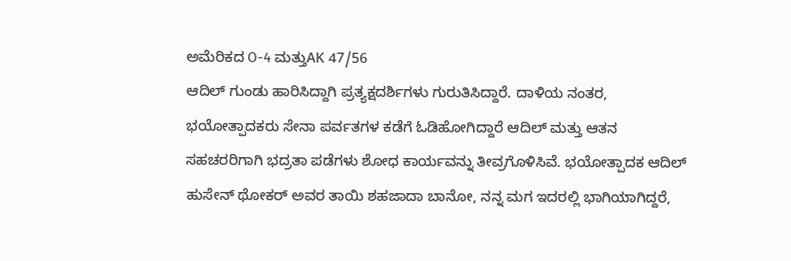ಅಮೆರಿಕದ O-4 ಮತ್ತುAK 47/56
ಆದಿಲ್ ಗುಂಡು ಹಾರಿಸಿದ್ದಾಗಿ ಪ್ರತ್ಯಕ್ಷದರ್ಶಿಗಳು ಗುರುತಿಸಿದ್ದಾರೆ. ದಾಳಿಯ ನಂತರ, ಭಯೋತ್ಪಾದಕರು ಸೇನಾ ಪರ್ವತಗಳ ಕಡೆಗೆ ಓಡಿಹೋಗಿದ್ದಾರೆ ಆದಿಲ್ ಮತ್ತು ಆತನ ಸಹಚರರಿಗಾಗಿ ಭದ್ರತಾ ಪಡೆಗಳು ಶೋಧ ಕಾರ್ಯವನ್ನು ತೀವ್ರಗೊಳಿಸಿವೆ. ಭಯೋತ್ಪಾದಕ ಆದಿಲ್ ಹುಸೇನ್ ಥೋಕರ್ ಅವರ ತಾಯಿ ಶಹಜಾದಾ ಬಾನೋ, ನನ್ನ ಮಗ ಇದರಲ್ಲಿ ಭಾಗಿಯಾಗಿದ್ದರೆ,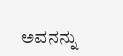ಅವನನ್ನು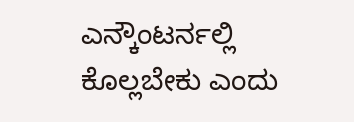ಎನ್ಕೌಂಟರ್ನಲ್ಲಿ ಕೊಲ್ಲಬೇಕು ಎಂದು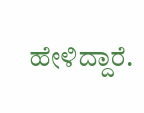ಹೇಳಿದ್ದಾರೆ.